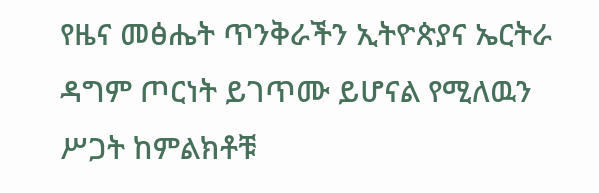የዜና መፅሔት ጥንቅራችን ኢትዮጵያና ኤርትራ ዳግም ጦርነት ይገጥሙ ይሆናል የሚለዉን ሥጋት ከምልክቶቹ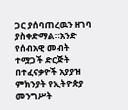ጋር ያሰባጠረዉን ዘገባ ያስቀድማል።አንድ የሰብአዊ መብት ተሟጋች ድርጅት በተፈናቃዮች አያያዝ ምክንያት የኢትዮጵያ መንግሥት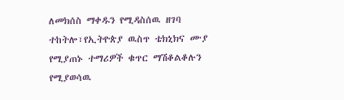ለመክሰስ ማቀዱን የሚዳስሰዉ ዘገባ ተከትሎ፣የኢትዮጵያ ዉስጥ ቴክኒክና ሙያ የሚያጠኑ ተማሪዎች ቁጥር ማሽቆልቆሉን የሚያወሳዉ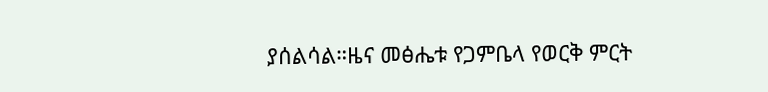ያሰልሳል።ዜና መፅሔቱ የጋምቤላ የወርቅ ምርት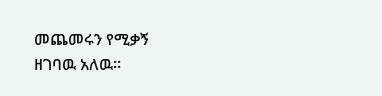መጨመሩን የሚቃኝ ዘገባዉ አለዉ።